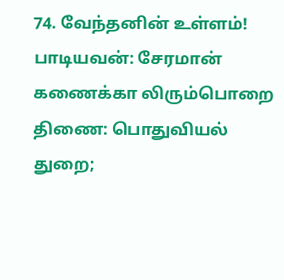74. வேந்தனின் உள்ளம்! பாடியவன்: சேரமான் கணைக்கா லிரும்பொறை திணை: பொதுவியல் துறை;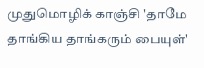முதுமொழிக் காஞ்சி 'தாமே தாங்கிய தாங்கரும் பையுள்'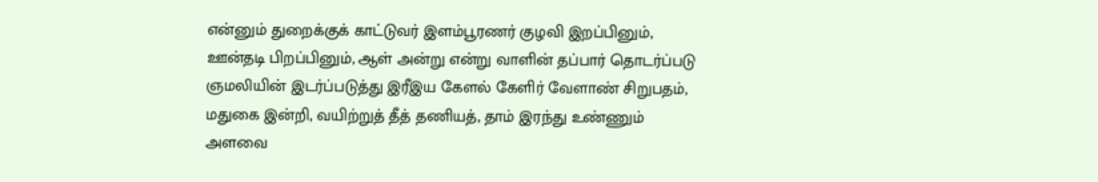என்னும் துறைக்குக் காட்டுவர் இளம்பூரணர் குழவி இறப்பினும், ஊன்தடி பிறப்பினும், ஆள் அன்று என்று வாளின் தப்பார் தொடர்ப்படு ஞமலியின் இடர்ப்படுத்து இரீஇய கேளல் கேளிர் வேளாண் சிறுபதம், மதுகை இன்றி, வயிற்றுத் தீத் தணியத், தாம் இரந்து உண்ணும் அளவை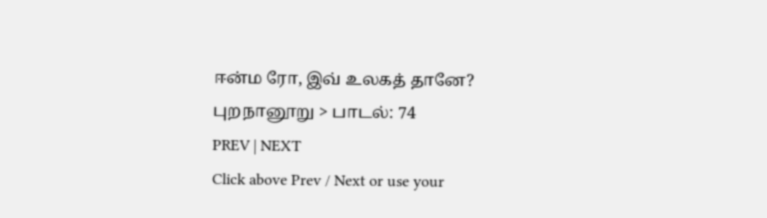ஈன்ம ரோ, இவ் உலகத் தானே?
புறநானூறு > பாடல்: 74
PREV | NEXT
Click above Prev / Next or use your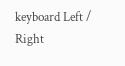keyboard Left / Right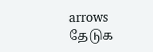arrows
தேடுக